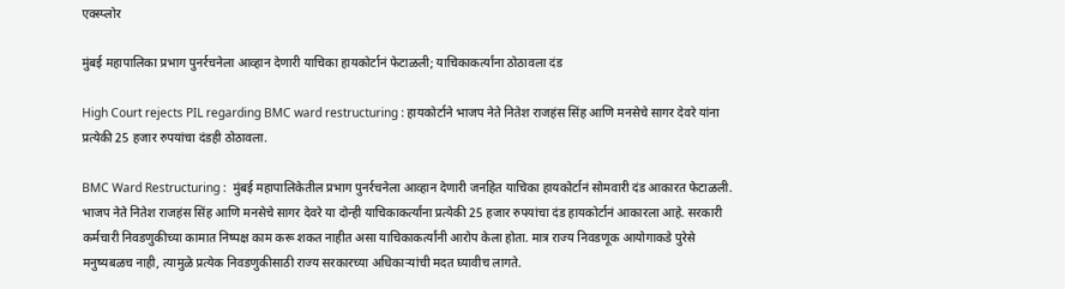एक्स्प्लोर

मुंबई महापालिका प्रभाग पुनर्रचनेला आव्हान देणारी याचिका हायकोर्टानं फेटाळली; याचिकाकर्त्यांना ठोठावला दंड

High Court rejects PIL regarding BMC ward restructuring : हायकोर्टाने भाजप नेते नितेश राजहंस सिंह आणि मनसेचे सागर देवरे यांना प्रत्येकी 25 हजार रुपयांचा दंडही ठोठावला.

BMC Ward Restructuring :  मुंबई महापालिकेतील प्रभाग पुनर्रचनेला आव्हान देणारी जनहित याचिका हायकोर्टानं सोमवारी दंड आकारत फेटाळली. भाजप नेते नितेश राजहंस सिंह आणि मनसेचे सागर देवरे या दोन्ही याचिकाकर्त्यांना प्रत्येकी 25 हजार रुपयांचा दंड हायकोर्टानं आकारला आहे. सरकारी कर्मचारी निवडणुकीच्या कामात निष्पक्ष काम करू शकत नाहीत असा याचिकाकर्त्यांनी आरोप केला होता. मात्र राज्य निवडणूक आयोगाकडे पुरेसे मनुष्यबळच नाही, त्यामुळे प्रत्येक निवडणुकीसाठी राज्य सरकारच्या अधिकाऱ्यांची मदत घ्यावीच लागते.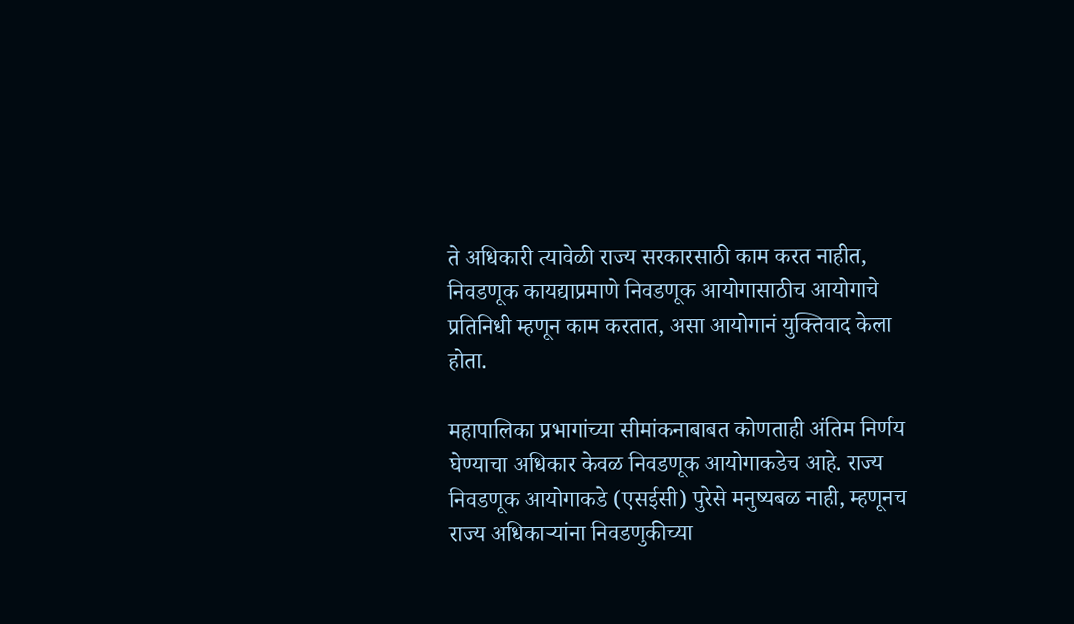ते अधिकारी त्यावेळी राज्य सरकारसाठी काम करत नाहीत, निवडणूक कायद्याप्रमाणे निवडणूक आयोगासाठीच आयोगाचे प्रतिनिधी म्हणून काम करतात, असा आयोगानं युक्तिवाद केला होता.

महापालिका प्रभागांच्या सीमांकनाबाबत कोणताही अंतिम निर्णय घेण्याचा अधिकार केवळ निवडणूक आयोगाकडेच आहे. राज्य निवडणूक आयोगाकडे (एसईसी) पुरेसे मनुष्यबळ नाही, म्हणूनच राज्य अधिकार्‍यांना निवडणुकीच्या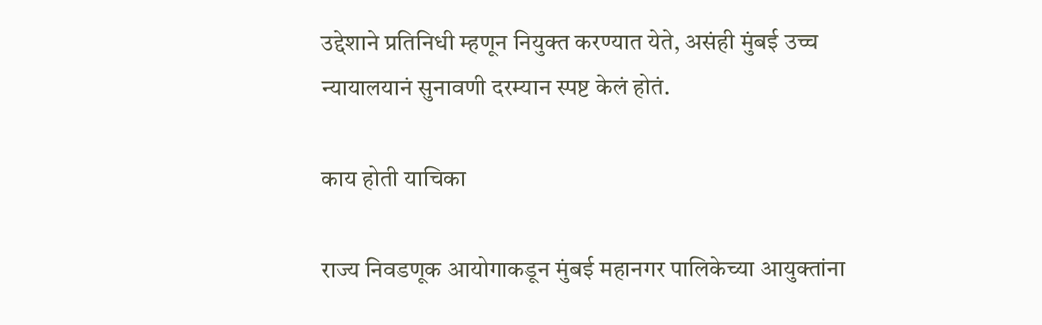उद्देशाने प्रतिनिधी म्हणून नियुक्त करण्यात येते, असंही मुंबई उच्च न्यायालयानं सुनावणी दरम्यान स्पष्ट केलं होतं.

काय होती याचिका

राज्य निवडणूक आयोगाकडून मुंबई महानगर पालिकेच्या आयुक्तांना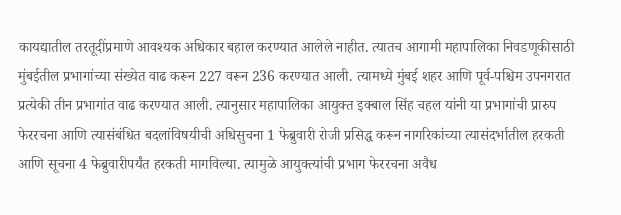कायद्यातील तरतूदींप्रमाणे आवश्यक अधिकार बहाल करण्यात आलेले नाहीत. त्यातच आगामी महापालिका निवडणूकीसाठी मुंबईतील प्रभागांच्या संख्येत वाढ करून 227 वरून 236 करण्यात आली. त्यामध्ये मुंबई शहर आणि पूर्व-पश्चिम उपनगरात प्रत्येकी तीन प्रभागांत वाढ करण्यात आली. त्यानुसार महापालिका आयुक्त इक्बाल सिंह चहल यांनी या प्रभागांची प्रारुप फेररचना आणि त्यासंबंधित बदलांविषयीची अधिसुचना 1 फेब्रुवारी रोजी प्रसिद्ध करून नागरिकांच्या त्यासंदर्भातील हरकती आणि सूचना 4 फेब्रुवारीपर्यंत हरकती मागविल्या. त्यामुळे आयुक्त्यांची प्रभाग फेररचना अवैध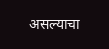असल्याचा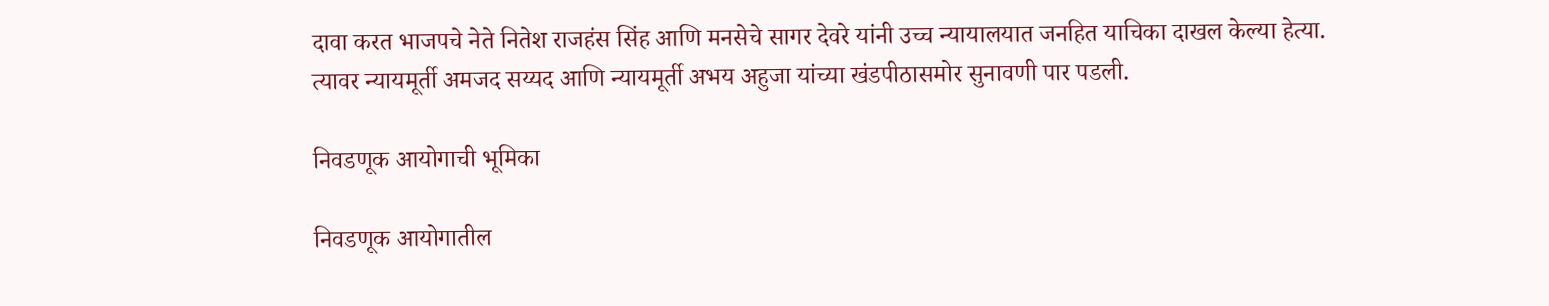दावा करत भाजपचे नेते नितेश राजहंस सिंह आणि मनसेचे सागर देवरे यांनी उच्च न्यायालयात जनहित याचिका दाखल केल्या हेत्या. त्यावर न्यायमूर्ती अमजद सय्यद आणि न्यायमूर्ती अभय अहुजा यांच्या खंडपीठासमोर सुनावणी पार पडली.

निवडणूक आयोगाची भूमिका

निवडणूक आयोगातील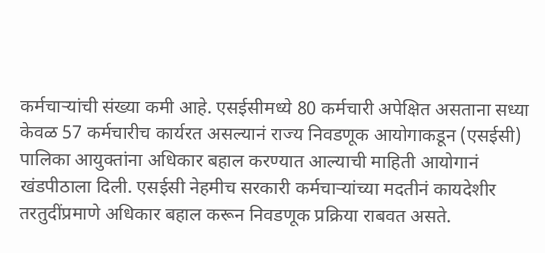कर्मचाऱ्यांची संख्या कमी आहे. एसईसीमध्ये 80 कर्मचारी अपेक्षित असताना सध्या केवळ 57 कर्मचारीच कार्यरत असल्यानं राज्य निवडणूक आयोगाकडून (एसईसी) पालिका आयुक्तांना अधिकार बहाल करण्यात आल्याची माहिती आयोगानं खंडपीठाला दिली. एसईसी नेहमीच सरकारी कर्मचाऱ्यांच्या मदतीनं कायदेशीर तरतुदींप्रमाणे अधिकार बहाल करून निवडणूक प्रक्रिया राबवत असते.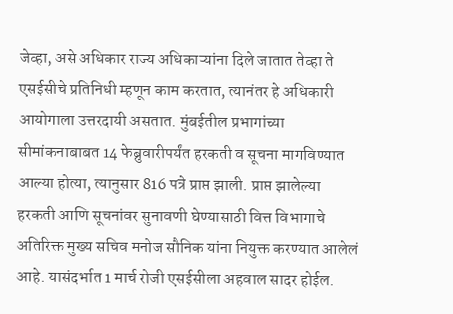जेव्हा, असे अधिकार राज्य अधिकाऱ्यांना दिले जातात तेव्हा ते एसईसीचे प्रतिनिधी म्हणून काम करतात, त्यानंतर हे अधिकारी आयोगाला उत्तरदायी असतात. मुंबईतील प्रभागांच्या सीमांकनाबाबत 14 फेब्रुवारीपर्यंत हरकती व सूचना मागविण्यात आल्या होत्या, त्यानुसार 816 पत्रे प्राप्त झाली. प्राप्त झालेल्या हरकती आणि सूचनांवर सुनावणी घेण्यासाठी वित्त विभागाचे अतिरिक्त मुख्य सचिव मनोज सौनिक यांना नियुक्त करण्यात आलेलं आहे. यासंदर्भात 1 मार्च रोजी एसईसीला अहवाल सादर होईल.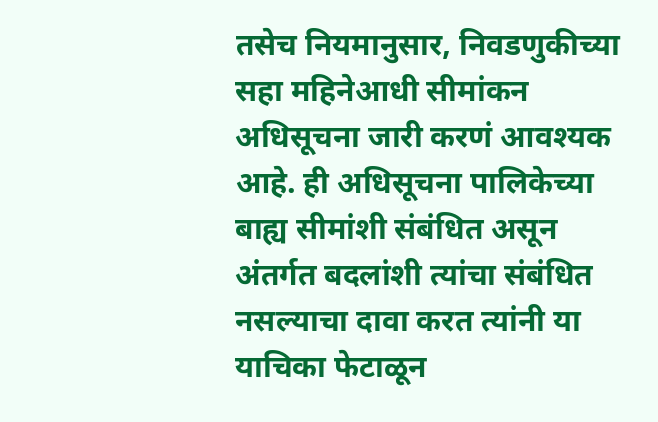तसेच नियमानुसार, निवडणुकीच्या सहा महिनेआधी सीमांकन अधिसूचना जारी करणं आवश्यक आहे. ही अधिसूचना पालिकेच्या बाह्य सीमांशी संबंधित असून अंतर्गत बदलांशी त्यांचा संबंधित नसल्याचा दावा करत त्यांनी या याचिका फेटाळून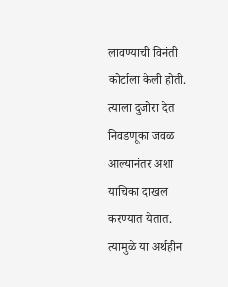लावण्याची विनंती कोर्टाला केली होती. त्याला दुजोरा देत निवडणूका जवळ आल्यानंतर अशा याचिका दाखल करण्यात येतात. त्यामुळे या अर्थहीन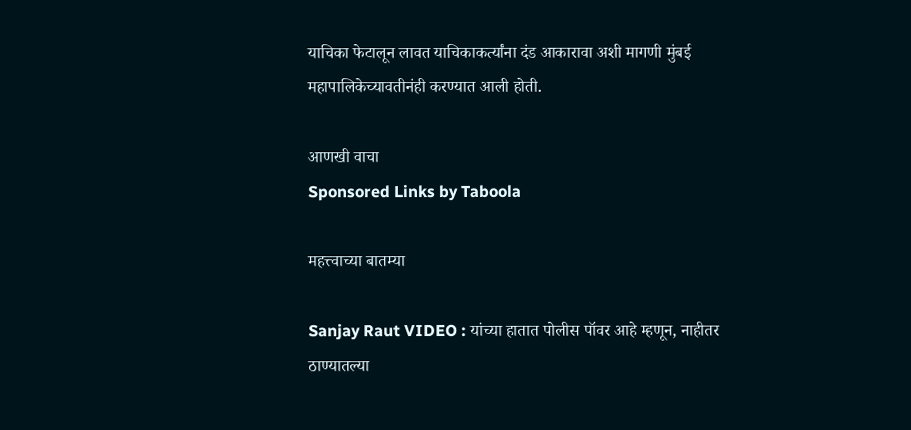याचिका फेटालून लावत याचिकाकर्त्यांना दंड आकारावा अशी मागणी मुंबई महापालिकेच्यावतीनंही करण्यात आली होती.

आणखी वाचा
Sponsored Links by Taboola

महत्त्वाच्या बातम्या

Sanjay Raut VIDEO : यांच्या हातात पोलीस पॉवर आहे म्हणून, नाहीतर ठाण्यातल्या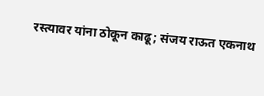रस्त्यावर यांना ठोकून काढू; संजय राऊत एकनाथ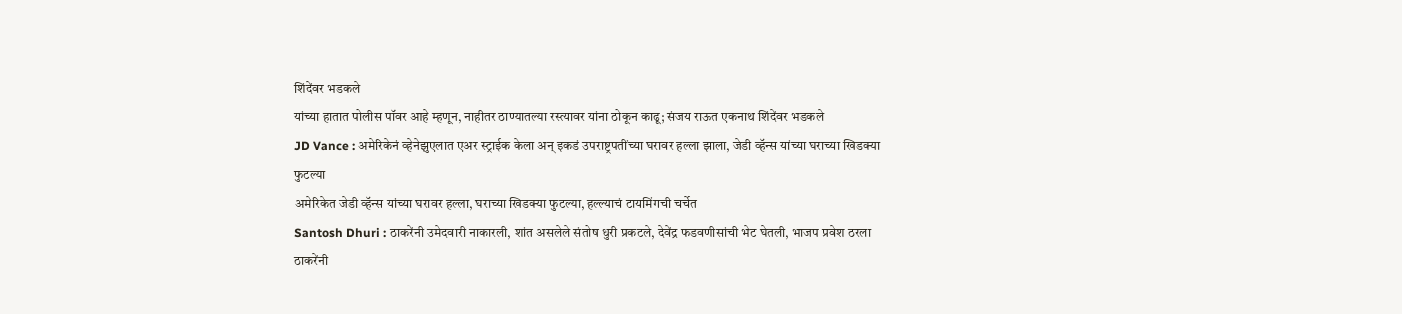शिंदेंवर भडकले
यांच्या हातात पोलीस पॉवर आहे म्हणून, नाहीतर ठाण्यातल्या रस्त्यावर यांना ठोकून काढू; संजय राऊत एकनाथ शिंदेंवर भडकले
JD Vance : अमेरिकेनं व्हेनेझुएलात एअर स्ट्राईक केला अन् इकडं उपराष्ट्रपतींच्या घरावर हल्ला झाला, जेडी व्हॅन्स यांच्या घराच्या खिडक्या फुटल्या
अमेरिकेत जेडी व्हॅन्स यांच्या घरावर हल्ला, घराच्या खिडक्या फुटल्या, हल्ल्याचं टायमिंगची चर्चेत
Santosh Dhuri : ठाकरेंनी उमेदवारी नाकारली, शांत असलेले संतोष धुरी प्रकटले, देवेंद्र फडवणीसांची भेट घेतली, भाजप प्रवेश ठरला
ठाकरेंनी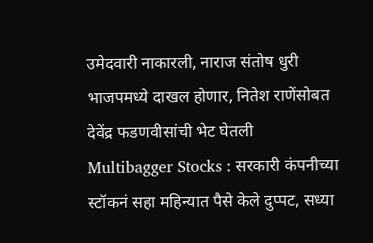उमेदवारी नाकारली, नाराज संतोष धुरी भाजपमध्ये दाखल होणार, नितेश राणेंसोबत देवेंद्र फडणवीसांची भेट घेतली
Multibagger Stocks : सरकारी कंपनीच्या स्टॉकनं सहा महिन्यात पैसे केले दुप्पट, सध्या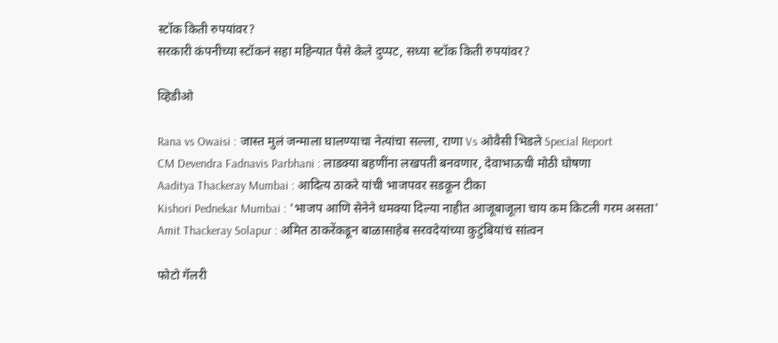स्टॉक किती रुपयांवर?
सरकारी कंपनीच्या स्टॉकनं सहा महिन्यात पैसे केले दुप्पट, सध्या स्टॉक किती रुपयांवर?

व्हिडीओ

Rana vs Owaisi : जास्त मुलं जन्माला घालण्याचा नेत्यांचा सल्ला, राणा Vs ओवैसी भिडले Special Report
CM Devendra Fadnavis Parbhani : लाडक्या बहणींना लखपती बनवणार, देवाभाऊची मोठी घोषणा
Aaditya Thackeray Mumbai : आदित्य ठाकरे यांची भाजपवर सडकून टीका
Kishori Pednekar Mumbai : 'भाजप आणि सेनेने धमक्या दिल्या नाहीत आजूबाजूला चाय कम किटली गरम असता'
Amit Thackeray Solapur : अमित ठाकरेंकडून बाळासाहेब सरवदेयांच्या कुटुंबियांचं सांत्वन

फोटो गॅलरी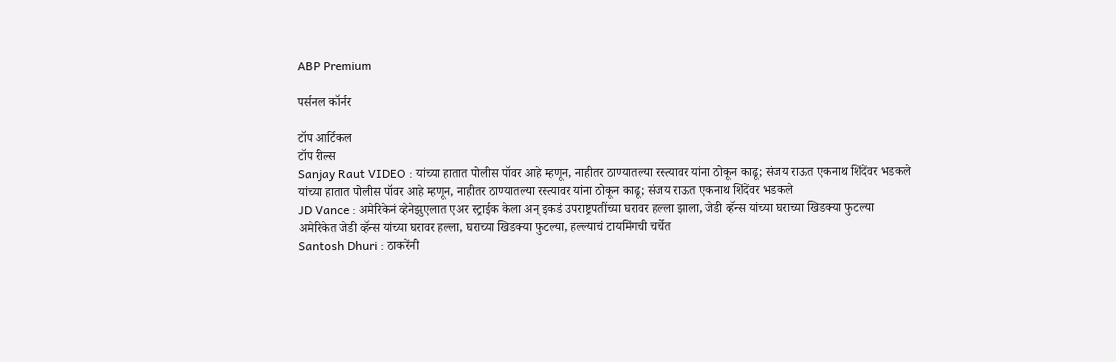ABP Premium

पर्सनल कॉर्नर

टॉप आर्टिकल
टॉप रील्स
Sanjay Raut VIDEO : यांच्या हातात पोलीस पॉवर आहे म्हणून, नाहीतर ठाण्यातल्या रस्त्यावर यांना ठोकून काढू; संजय राऊत एकनाथ शिंदेंवर भडकले
यांच्या हातात पोलीस पॉवर आहे म्हणून, नाहीतर ठाण्यातल्या रस्त्यावर यांना ठोकून काढू; संजय राऊत एकनाथ शिंदेंवर भडकले
JD Vance : अमेरिकेनं व्हेनेझुएलात एअर स्ट्राईक केला अन् इकडं उपराष्ट्रपतींच्या घरावर हल्ला झाला, जेडी व्हॅन्स यांच्या घराच्या खिडक्या फुटल्या
अमेरिकेत जेडी व्हॅन्स यांच्या घरावर हल्ला, घराच्या खिडक्या फुटल्या, हल्ल्याचं टायमिंगची चर्चेत
Santosh Dhuri : ठाकरेंनी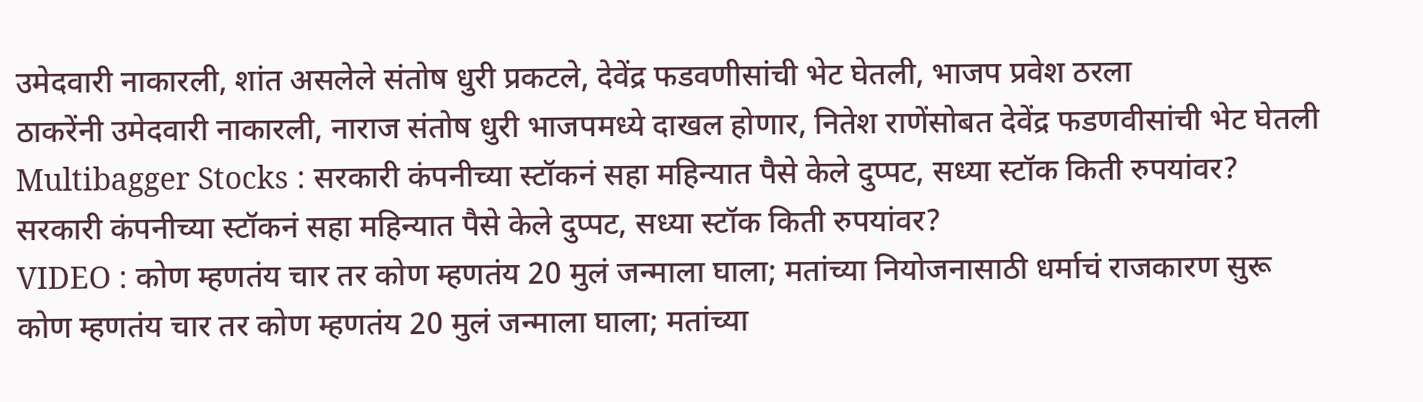उमेदवारी नाकारली, शांत असलेले संतोष धुरी प्रकटले, देवेंद्र फडवणीसांची भेट घेतली, भाजप प्रवेश ठरला
ठाकरेंनी उमेदवारी नाकारली, नाराज संतोष धुरी भाजपमध्ये दाखल होणार, नितेश राणेंसोबत देवेंद्र फडणवीसांची भेट घेतली
Multibagger Stocks : सरकारी कंपनीच्या स्टॉकनं सहा महिन्यात पैसे केले दुप्पट, सध्या स्टॉक किती रुपयांवर?
सरकारी कंपनीच्या स्टॉकनं सहा महिन्यात पैसे केले दुप्पट, सध्या स्टॉक किती रुपयांवर?
VIDEO : कोण म्हणतंय चार तर कोण म्हणतंय 20 मुलं जन्माला घाला; मतांच्या नियोजनासाठी धर्माचं राजकारण सुरू
कोण म्हणतंय चार तर कोण म्हणतंय 20 मुलं जन्माला घाला; मतांच्या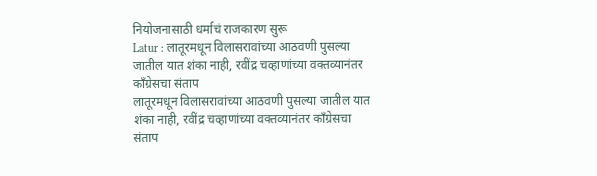नियोजनासाठी धर्माचं राजकारण सुरू
Latur : लातूरमधून विलासरावांच्या आठवणी पुसल्या जातील यात शंका नाही, रवींद्र चव्हाणांच्या वक्तव्यानंतर काँग्रेसचा संताप
लातूरमधून विलासरावांच्या आठवणी पुसल्या जातील यात शंका नाही, रवींद्र चव्हाणांच्या वक्तव्यानंतर काँग्रेसचा संताप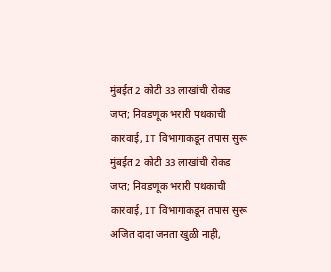मुंबईत 2 कोटी 33 लाखांची रोकड जप्त; निवडणूक भरारी पथकाची कारवाई, IT विभागाकडून तपास सुरू
मुंबईत 2 कोटी 33 लाखांची रोकड जप्त; निवडणूक भरारी पथकाची कारवाई, IT विभागाकडून तपास सुरू
अजित दादा जनता खुळी नाही,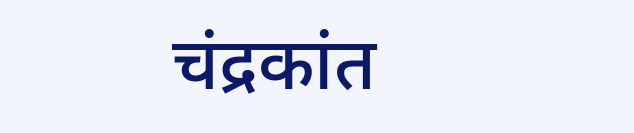चंद्रकांत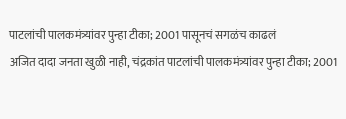पाटलांची पालकमंत्र्यांवर पुन्हा टीका; 2001 पासूनचं सगळंच काढलं
अजित दादा जनता खुळी नाही, चंद्रकांत पाटलांची पालकमंत्र्यांवर पुन्हा टीका; 2001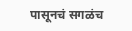पासूनचं सगळंच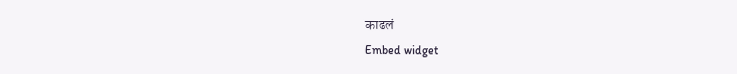काढलं
Embed widget